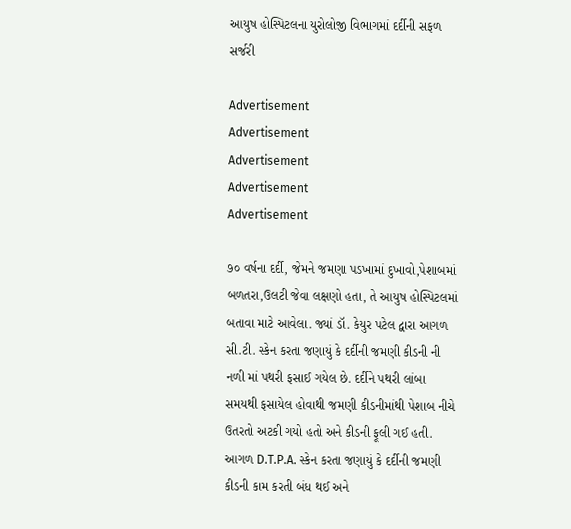આયુષ હોસ્પિટલના યુરોલોજી વિભાગમાં દર્દીની સફળ સર્જરી

Advertisement
Advertisement
Advertisement
Advertisement
Advertisement

૭૦ વર્ષના દર્દી, જેમને જમણા પડખામાં દુખાવો,પેશાબમાં બળતરા,ઉલટી જેવા લક્ષણો હતા, તે આયુષ હોસ્પિટલમાં બતાવા માટે આવેલા. જ્યાં ડૉ. કેયુર પટેલ દ્વારા આગળ સી.ટી. સ્કેન કરતા જણાયું કે દર્દીની જમણી કીડની ની નળી માં પથરી ફસાઈ ગયેલ છે. દર્દીને પથરી લાંબા સમયથી ફસાયેલ હોવાથી જમણી કીડનીમાંથી પેશાબ નીચે ઉતરતો અટકી ગયો હતો અને કીડની ફૂલી ગઈ હતી. આગળ D.T.P.A. સ્કેન કરતા જણાયું કે દર્દીની જમણી કીડની કામ કરતી બંધ થઈ અને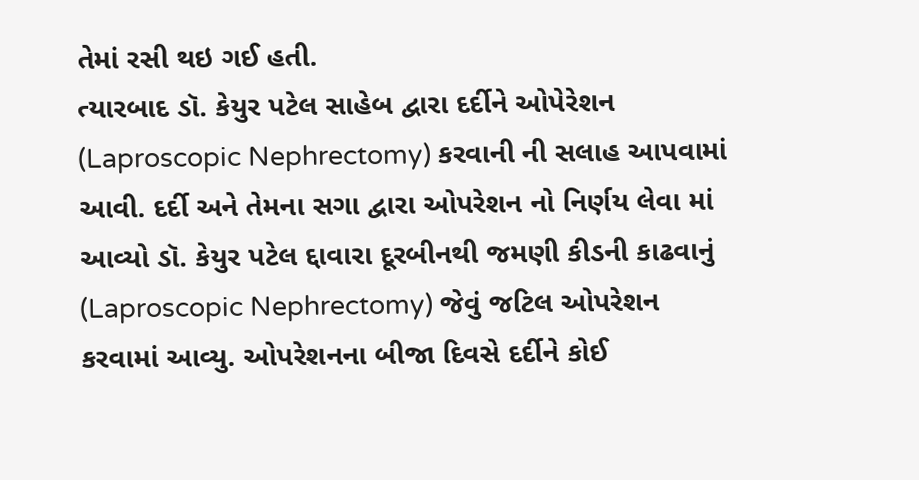તેમાં રસી થઇ ગઈ હતી.
ત્યારબાદ ડૉ. કેયુર પટેલ સાહેબ દ્વારા દર્દીને ઓપેરેશન (Laproscopic Nephrectomy) કરવાની ની સલાહ આપવામાં આવી. દર્દી અને તેમના સગા દ્વારા ઓપરેશન નો નિર્ણય લેવા માં આવ્યો ડૉ. કેયુર પટેલ દ્દાવારા દૂરબીનથી જમણી કીડની કાઢવાનું (Laproscopic Nephrectomy) જેવું જટિલ ઓપરેશન કરવામાં આવ્યુ. ઓપરેશનના બીજા દિવસે દર્દીને કોઈ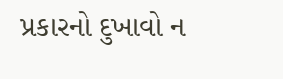પ્રકારનો દુખાવો ન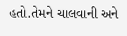હતો.તેમને ચાલવાની અને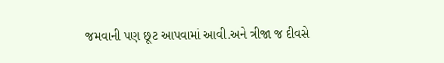જમવાની પણ છૂટ આપવામાં આવી.અને ત્રીજા જ દીવસે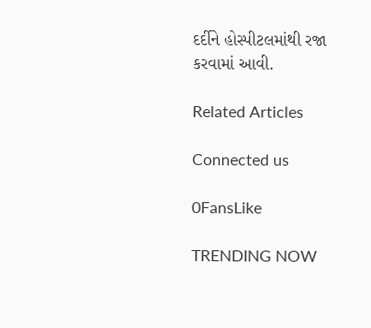દર્દીને હોસ્પીટલમાંથી રજા કરવામાં આવી.

Related Articles

Connected us

0FansLike

TRENDING NOW